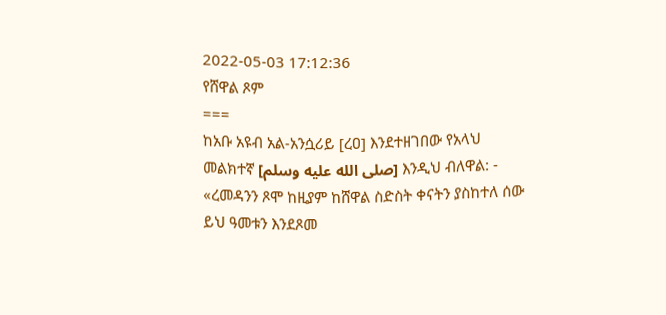2022-05-03 17:12:36
የሸዋል ጾም
===
ከአቡ አዩብ አል‐አንሷሪይ [ረዐ] እንደተዘገበው የአላህ መልክተኛ [صلى الله عليه وسلم] እንዲህ ብለዋል: ‐ «ረመዳንን ጾሞ ከዚያም ከሸዋል ስድስት ቀናትን ያስከተለ ሰው ይህ ዓመቱን እንደጾመ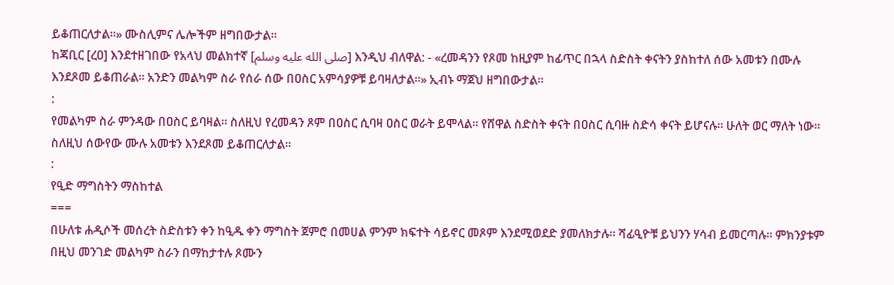ይቆጠርለታል።» ሙስሊምና ሌሎችም ዘግበውታል።
ከጃቢር [ረዐ] እንደተዘገበው የአላህ መልክተኛ [صلى الله عليه وسلم] እንዲህ ብለዋል: ‐ «ረመዳንን የጾመ ከዚያም ከፊጥር በኋላ ስድስት ቀናትን ያስከተለ ሰው አመቱን በሙሉ እንደጾመ ይቆጠራል። አንድን መልካም ስራ የሰራ ሰው በዐስር አምሳያዎቹ ይባዛለታል።» ኢብኑ ማጀህ ዘግበውታል።
:
የመልካም ስራ ምንዳው በዐስር ይባዛል። ስለዚህ የረመዳን ጾም በዐስር ሲባዛ ዐስር ወራት ይሞላል። የሸዋል ስድስት ቀናት በዐስር ሲባዙ ስድሳ ቀናት ይሆናሉ። ሁለት ወር ማለት ነው። ስለዚህ ሰውየው ሙሉ አመቱን እንደጾመ ይቆጠርለታል።
:
የዒድ ማግስትን ማስከተል
===
በሁለቱ ሐዲሶች መሰረት ስድስቱን ቀን ከዒዱ ቀን ማግስት ጀምሮ በመሀል ምንም ክፍተት ሳይኖር መጾም እንደሚወደድ ያመለክታሉ። ሻፊዒዮቹ ይህንን ሃሳብ ይመርጣሉ። ምክንያቱም በዚህ መንገድ መልካም ስራን በማከታተሉ ጾሙን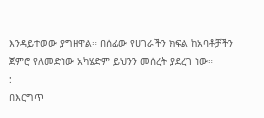እንዳይተወው ያግዘዋል። በሰፊው የሀገራችን ክፍል ከአባቶቻችን ጀምሮ የለመድነው አካሄድም ይህንን መሰረት ያደረገ ነው።
:
በእርግጥ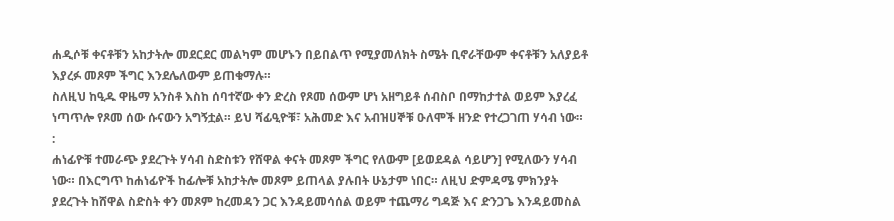ሐዲሶቹ ቀናቶቹን አከታትሎ መደርደር መልካም መሆኑን በይበልጥ የሚያመለክት ስሜት ቢኖራቸውም ቀናቶቹን አለያይቶ እያረፉ መጾም ችግር እንደሌለውም ይጠቁማሉ።
ስለዚህ ከዒዱ ዋዜማ አንስቶ እስከ ሰባተኛው ቀን ድረስ የጾመ ሰውም ሆነ አዘግይቶ ሰብስቦ በማከታተል ወይም እያረፈ ነጣጥሎ የጾመ ሰው ሱናውን አግኝቷል። ይህ ሻፊዒዮቹ፣ አሕመድ እና አብዝሀኞቹ ዑለሞች ዘንድ የተረጋገጠ ሃሳብ ነው።
:
ሐነፊዮቹ ተመራጭ ያደረጉት ሃሳብ ስድስቱን የሸዋል ቀናት መጾም ችግር የለውም [ይወደዳል ሳይሆን] የሚለውን ሃሳብ ነው። በእርግጥ ከሐነፊዮች ከፊሎቹ አከታትሎ መጾም ይጠላል ያሉበት ሁኔታም ነበር። ለዚህ ድምዳሜ ምክንያት ያደረጉት ከሸዋል ስድስት ቀን መጾም ከረመዳን ጋር እንዳይመሳሰል ወይም ተጨማሪ ግዳጅ እና ድንጋጌ እንዳይመስል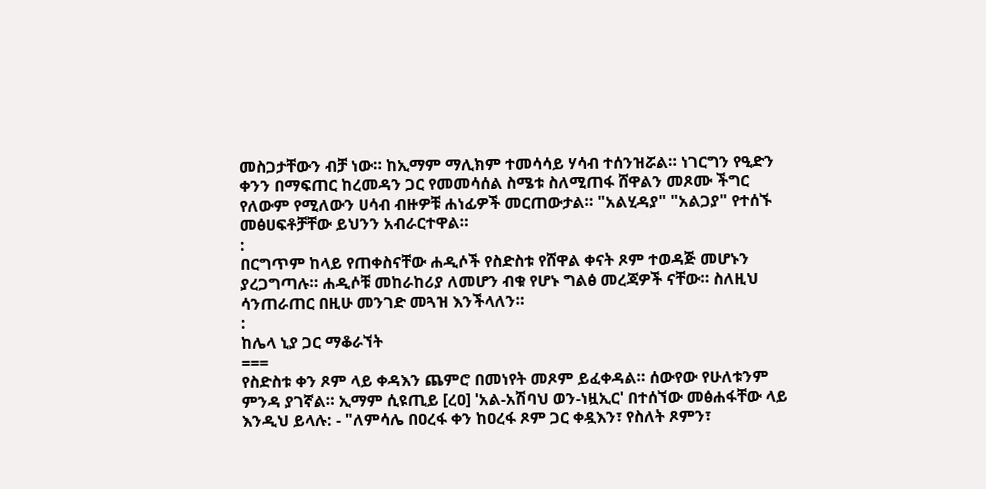መስጋታቸውን ብቻ ነው። ከኢማም ማሊክም ተመሳሳይ ሃሳብ ተሰንዝሯል። ነገርግን የዒድን ቀንን በማፍጠር ከረመዳን ጋር የመመሳሰል ስሜቱ ስለሚጠፋ ሸዋልን መጾሙ ችግር የለውም የሚለውን ሀሳብ ብዙዎቹ ሐነፊዎች መርጠውታል። "አልሂዳያ" "አልጋያ" የተሰኙ መፅሀፍቶቻቸው ይህንን አብራርተዋል።
:
በርግጥም ከላይ የጠቀስናቸው ሐዲሶች የስድስቱ የሸዋል ቀናት ጾም ተወዳጅ መሆኑን ያረጋግጣሉ። ሐዲሶቹ መከራከሪያ ለመሆን ብቁ የሆኑ ግልፅ መረጃዎች ናቸው። ስለዚህ ሳንጠራጠር በዚሁ መንገድ መጓዝ እንችላለን።
:
ከሌላ ኒያ ጋር ማቆራኘት
===
የስድስቱ ቀን ጾም ላይ ቀዳእን ጨምሮ በመነየት መጾም ይፈቀዳል። ሰውየው የሁለቱንም ምንዳ ያገኛል። ኢማም ሲዩጢይ [ረዐ] 'አል‐አሽባህ ወን‐ነዟኢር' በተሰኘው መፅሐፋቸው ላይ እንዲህ ይላሉ: ‐ "ለምሳሌ በዐረፋ ቀን ከዐረፋ ጾም ጋር ቀዷእን፣ የስለት ጾምን፣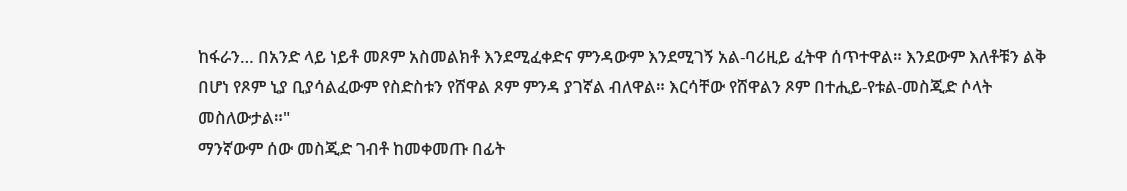ከፋራን… በአንድ ላይ ነይቶ መጾም አስመልክቶ እንደሚፈቀድና ምንዳውም እንደሚገኝ አል‐ባሪዚይ ፈትዋ ሰጥተዋል። እንደውም እለቶቹን ልቅ በሆነ የጾም ኒያ ቢያሳልፈውም የስድስቱን የሸዋል ጾም ምንዳ ያገኛል ብለዋል። እርሳቸው የሸዋልን ጾም በተሒይ‐የቱል‐መስጂድ ሶላት መስለውታል።"
ማንኛውም ሰው መስጂድ ገብቶ ከመቀመጡ በፊት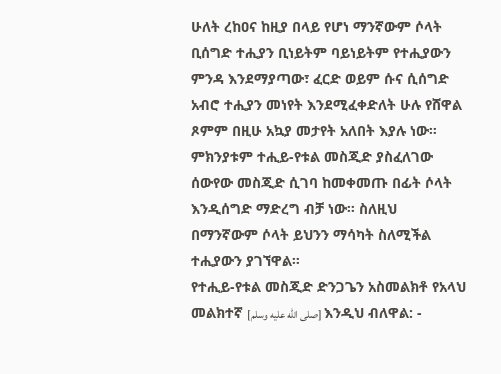ሁለት ረከዐና ከዚያ በላይ የሆነ ማንኛውም ሶላት ቢሰግድ ተሒያን ቢነይትም ባይነይትም የተሒያውን ምንዳ እንደማያጣው፣ ፈርድ ወይም ሱና ሲሰግድ አብሮ ተሒያን መነየት እንደሚፈቀድለት ሁሉ የሸዋል ጾምም በዚሁ አኳያ መታየት አለበት እያሉ ነው።
ምክንያቱም ተሒይ‐የቱል መስጂድ ያስፈለገው ሰውየው መስጂድ ሲገባ ከመቀመጡ በፊት ሶላት እንዲሰግድ ማድረግ ብቻ ነው። ስለዚህ በማንኛውም ሶላት ይህንን ማሳካት ስለሚችል ተሒያውን ያገኘዋል።
የተሒይ‐የቱል መስጂድ ድንጋጌን አስመልክቶ የአላህ መልክተኛ [صلى الله عليه وسلم] እንዲህ ብለዋል: ‐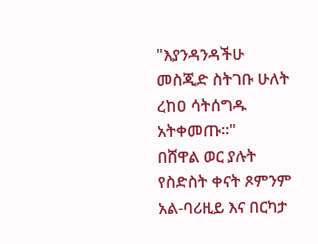"እያንዳንዳችሁ መስጂድ ስትገቡ ሁለት ረከዐ ሳትሰግዱ አትቀመጡ።"
በሸዋል ወር ያሉት የስድስት ቀናት ጾምንም አል‐ባሪዚይ እና በርካታ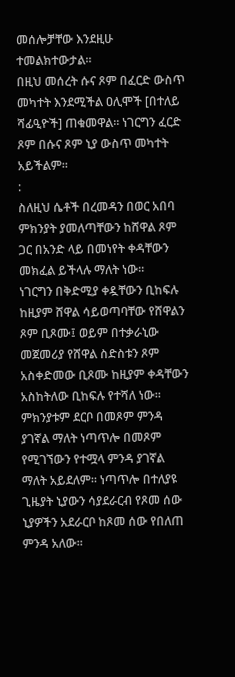መሰሎቻቸው እንደዚሁ ተመልክተውታል።
በዚህ መሰረት ሱና ጾም በፈርድ ውስጥ መካተት እንደሚችል ዐሊሞች [በተለይ ሻፊዒዮች] ጠቁመዋል። ነገርግን ፈርድ ጾም በሱና ጾም ኒያ ውስጥ መካተት አይችልም።
:
ስለዚህ ሴቶች በረመዳን በወር አበባ ምክንያት ያመለጣቸውን ከሸዋል ጾም ጋር በአንድ ላይ በመነየት ቀዳቸውን መክፈል ይችላሉ ማለት ነው።
ነገርግን በቅድሚያ ቀዷቸውን ቢከፍሉ ከዚያም ሸዋል ሳይወጣባቸው የሸዋልን ጾም ቢጾሙ፤ ወይም በተቃራኒው መጀመሪያ የሸዋል ስድስቱን ጾም አስቀድመው ቢጾሙ ከዚያም ቀዳቸውን አስከትለው ቢከፍሉ የተሻለ ነው። ምክንያቱም ደርቦ በመጾም ምንዳ ያገኛል ማለት ነጣጥሎ በመጾም የሚገኘውን የተሟላ ምንዳ ያገኛል ማለት አይደለም። ነጣጥሎ በተለያዩ ጊዜያት ኒያውን ሳያደራርብ የጾመ ሰው ኒያዎችን አደራርቦ ከጾመ ሰው የበለጠ ምንዳ አለው።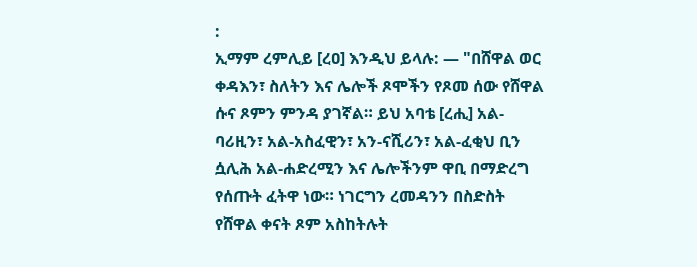:
ኢማም ረምሊይ [ረዐ] እንዲህ ይላሉ: — "በሸዋል ወር ቀዳእን፣ ስለትን እና ሌሎች ጾሞችን የጾመ ሰው የሸዋል ሱና ጾምን ምንዳ ያገኛል። ይህ አባቴ [ረሒ] አል‐ባሪዚን፣ አል‐አስፈዊን፣ አን‐ናሺሪን፣ አል‐ፈቂህ ቢን ሷሊሕ አል‐ሐድረሚን እና ሌሎችንም ዋቢ በማድረግ የሰጡት ፈትዋ ነው። ነገርግን ረመዳንን በስድስት የሸዋል ቀናት ጾም አስከትሉት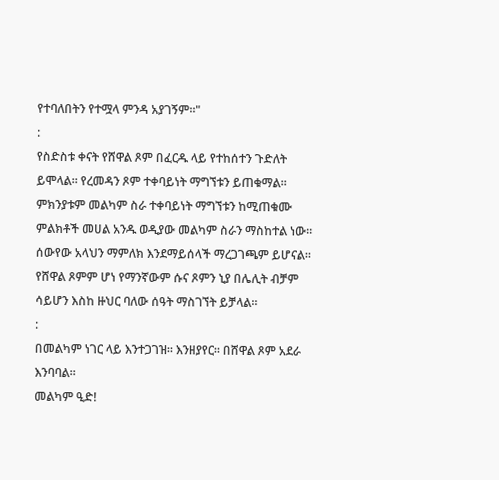የተባለበትን የተሟላ ምንዳ አያገኝም።"
:
የስድስቱ ቀናት የሸዋል ጾም በፈርዱ ላይ የተከሰተን ጉድለት ይሞላል። የረመዳን ጾም ተቀባይነት ማግኘቱን ይጠቁማል። ምክንያቱም መልካም ስራ ተቀባይነት ማግኘቱን ከሚጠቁሙ ምልክቶች መሀል አንዱ ወዲያው መልካም ስራን ማስከተል ነው። ሰውየው አላህን ማምለክ እንደማይሰላች ማረጋገጫም ይሆናል።
የሸዋል ጾምም ሆነ የማንኛውም ሱና ጾምን ኒያ በሌሊት ብቻም ሳይሆን እስከ ዙህር ባለው ሰዓት ማስገኘት ይቻላል።
:
በመልካም ነገር ላይ እንተጋገዝ። እንዘያየር። በሸዋል ጾም አደራ እንባባል።
መልካም ዒድ!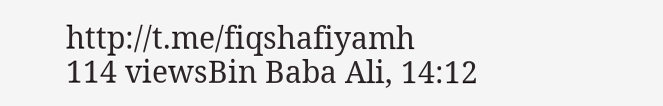http://t.me/fiqshafiyamh
114 viewsBin Baba Ali, 14:12